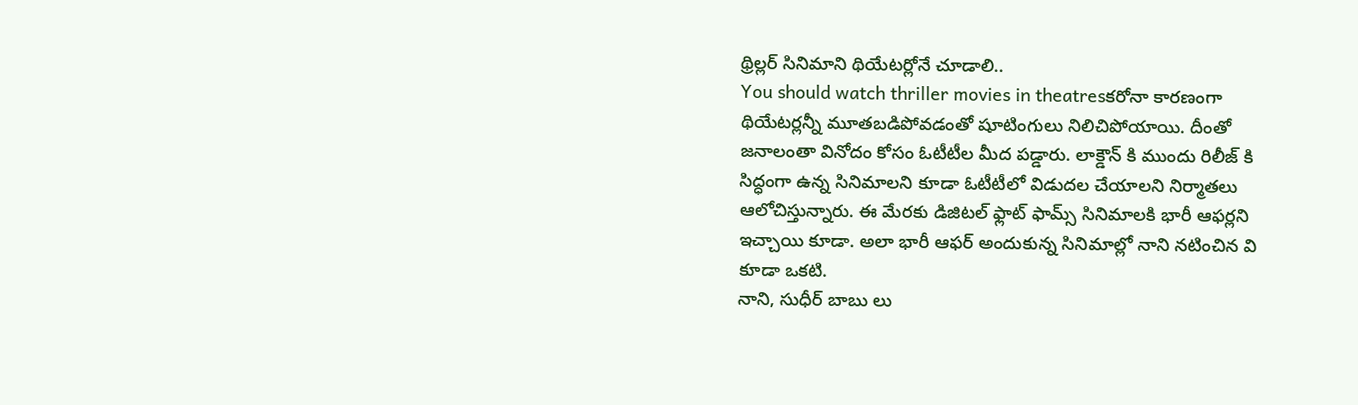థ్రిల్లర్ సినిమాని థియేటర్లోనే చూడాలి..
You should watch thriller movies in theatresకరోనా కారణంగా థియేటర్లన్నీ మూతబడిపోవడంతో షూటింగులు నిలిచిపోయాయి. దీంతో జనాలంతా వినోదం కోసం ఓటీటీల మీద పడ్డారు. లాక్డౌన్ కి ముందు రిలీజ్ కి సిద్ధంగా ఉన్న సినిమాలని కూడా ఓటీటీలో విడుదల చేయాలని నిర్మాతలు ఆలోచిస్తున్నారు. ఈ మేరకు డిజిటల్ ఫ్లాట్ ఫామ్స్ సినిమాలకి భారీ ఆఫర్లని ఇచ్చాయి కూడా. అలా భారీ ఆఫర్ అందుకున్న సినిమాల్లో నాని నటించిన వి కూడా ఒకటి.
నాని, సుధీర్ బాబు లు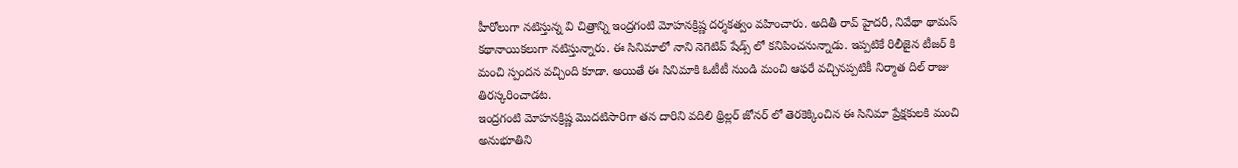హీరోలుగా నటిస్తున్న వి చిత్రాన్ని ఇంద్రగంటి మోహనక్రిష్ణ దర్శకత్వం వహించారు. అదితీ రావ్ హైదరీ, నివేథా థామస్ కథానాయికలుగా నటిస్తున్నారు. ఈ సినిమాలో నాని నెగెటివ్ షేడ్స్ లో కనిపించనున్నాడు. ఇప్పటికే రిలీజైన టీజర్ కి మంచి స్పందన వచ్చింది కూడా. అయితే ఈ సినిమాకి ఓటీటీ నుండి మంచి ఆఫరే వచ్చినప్పటికీ నిర్మాత దిల్ రాజు తిరస్కరించాడట.
ఇంద్రగంటి మోహనక్రిష్ణ మొదటిసారిగా తన దారిని వదిలి థ్రిల్లర్ జోనర్ లో తెరకెక్కించిన ఈ సినిమా ప్రేక్షకులకి మంచి అనుభూతిని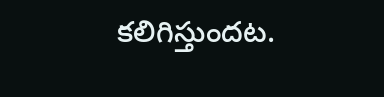కలిగిస్తుందట.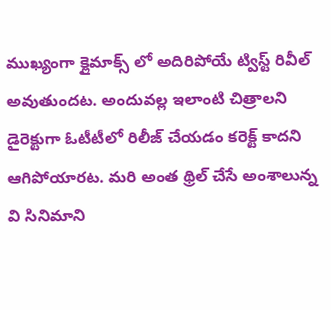ముఖ్యంగా క్లైమాక్స్ లో అదిరిపోయే ట్విస్ట్ రివీల్ అవుతుందట. అందువల్ల ఇలాంటి చిత్రాలని డైరెక్టుగా ఓటీటీలో రిలీజ్ చేయడం కరెక్ట్ కాదని ఆగిపోయారట. మరి అంత థ్రిల్ చేసే అంశాలున్న వి సినిమాని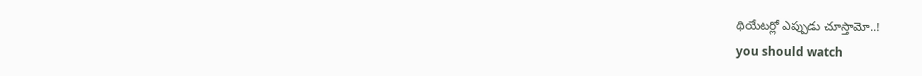థియేటర్లో ఎప్పుడు చూస్తామో..!
you should watch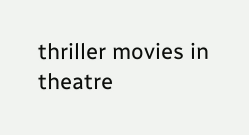thriller movies in theatre